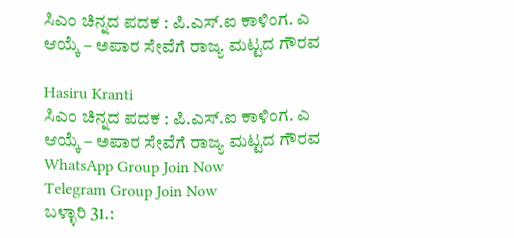ಸಿಎಂ ಚಿನ್ನದ ಪದಕ : ಪಿ.ಎಸ್.ಐ ಕಾಳಿಂಗ. ಎ ಆಯ್ಕೆ – ಅಪಾರ ಸೇವೆಗೆ ರಾಜ್ಯ ಮಟ್ಟದ ಗೌರವ

Hasiru Kranti
ಸಿಎಂ ಚಿನ್ನದ ಪದಕ : ಪಿ.ಎಸ್.ಐ ಕಾಳಿಂಗ. ಎ ಆಯ್ಕೆ – ಅಪಾರ ಸೇವೆಗೆ ರಾಜ್ಯ ಮಟ್ಟದ ಗೌರವ
WhatsApp Group Join Now
Telegram Group Join Now
ಬಳ್ಳಾರಿ 31.: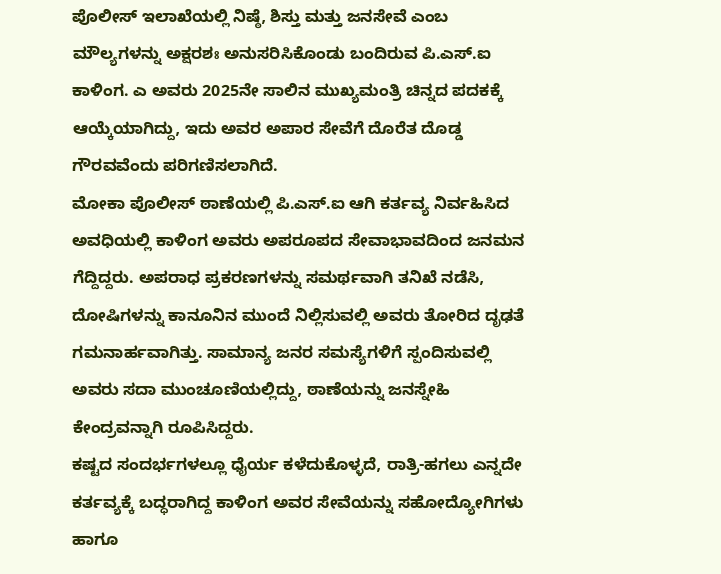ಪೊಲೀಸ್ ಇಲಾಖೆಯಲ್ಲಿ ನಿಷ್ಠೆ, ಶಿಸ್ತು ಮತ್ತು ಜನಸೇವೆ ಎಂಬ ಮೌಲ್ಯಗಳನ್ನು ಅಕ್ಷರಶಃ ಅನುಸರಿಸಿಕೊಂಡು ಬಂದಿರುವ ಪಿ.ಎಸ್.ಐ ಕಾಳಿಂಗ. ಎ ಅವರು 2025ನೇ ಸಾಲಿನ ಮುಖ್ಯಮಂತ್ರಿ ಚಿನ್ನದ ಪದಕಕ್ಕೆ ಆಯ್ಕೆಯಾಗಿದ್ದು, ಇದು ಅವರ ಅಪಾರ ಸೇವೆಗೆ ದೊರೆತ ದೊಡ್ಡ ಗೌರವವೆಂದು ಪರಿಗಣಿಸಲಾಗಿದೆ.
ಮೋಕಾ ಪೊಲೀಸ್ ಠಾಣೆಯಲ್ಲಿ ಪಿ.ಎಸ್.ಐ ಆಗಿ ಕರ್ತವ್ಯ ನಿರ್ವಹಿಸಿದ ಅವಧಿಯಲ್ಲಿ ಕಾಳಿಂಗ ಅವರು ಅಪರೂಪದ ಸೇವಾಭಾವದಿಂದ ಜನಮನ ಗೆದ್ದಿದ್ದರು. ಅಪರಾಧ ಪ್ರಕರಣಗಳನ್ನು ಸಮರ್ಥವಾಗಿ ತನಿಖೆ ನಡೆಸಿ, ದೋಷಿಗಳನ್ನು ಕಾನೂನಿನ ಮುಂದೆ ನಿಲ್ಲಿಸುವಲ್ಲಿ ಅವರು ತೋರಿದ ದೃಢತೆ ಗಮನಾರ್ಹವಾಗಿತ್ತು. ಸಾಮಾನ್ಯ ಜನರ ಸಮಸ್ಯೆಗಳಿಗೆ ಸ್ಪಂದಿಸುವಲ್ಲಿ ಅವರು ಸದಾ ಮುಂಚೂಣಿಯಲ್ಲಿದ್ದು, ಠಾಣೆಯನ್ನು ಜನಸ್ನೇಹಿ ಕೇಂದ್ರವನ್ನಾಗಿ ರೂಪಿಸಿದ್ದರು.
ಕಷ್ಟದ ಸಂದರ್ಭಗಳಲ್ಲೂ ಧೈರ್ಯ ಕಳೆದುಕೊಳ್ಳದೆ, ರಾತ್ರಿ-ಹಗಲು ಎನ್ನದೇ ಕರ್ತವ್ಯಕ್ಕೆ ಬದ್ಧರಾಗಿದ್ದ ಕಾಳಿಂಗ ಅವರ ಸೇವೆಯನ್ನು ಸಹೋದ್ಯೋಗಿಗಳು ಹಾಗೂ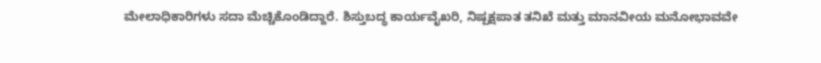ಮೇಲಾಧಿಕಾರಿಗಳು ಸದಾ ಮೆಚ್ಚಿಕೊಂಡಿದ್ದಾರೆ. ಶಿಸ್ತುಬದ್ಧ ಕಾರ್ಯವೈಖರಿ, ನಿಷ್ಪಕ್ಷಪಾತ ತನಿಖೆ ಮತ್ತು ಮಾನವೀಯ ಮನೋಭಾವವೇ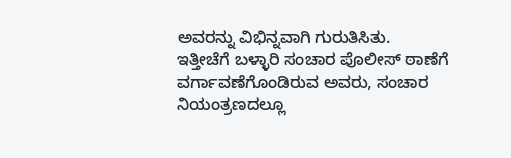ಅವರನ್ನು ವಿಭಿನ್ನವಾಗಿ ಗುರುತಿಸಿತು.
ಇತ್ತೀಚೆಗೆ ಬಳ್ಳಾರಿ ಸಂಚಾರ ಪೊಲೀಸ್ ಠಾಣೆಗೆ ವರ್ಗಾವಣೆಗೊಂಡಿರುವ ಅವರು, ಸಂಚಾರ ನಿಯಂತ್ರಣದಲ್ಲೂ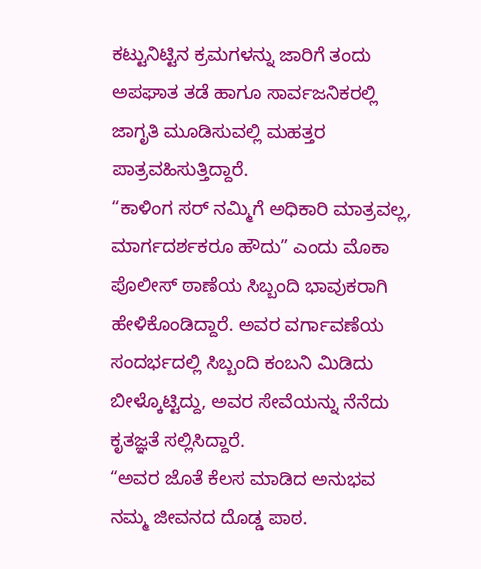ಕಟ್ಟುನಿಟ್ಟಿನ ಕ್ರಮಗಳನ್ನು ಜಾರಿಗೆ ತಂದು ಅಪಘಾತ ತಡೆ ಹಾಗೂ ಸಾರ್ವಜನಿಕರಲ್ಲಿ ಜಾಗೃತಿ ಮೂಡಿಸುವಲ್ಲಿ ಮಹತ್ತರ ಪಾತ್ರವಹಿಸುತ್ತಿದ್ದಾರೆ.
“ಕಾಳಿಂಗ ಸರ್ ನಮ್ಮಿಗೆ ಅಧಿಕಾರಿ ಮಾತ್ರವಲ್ಲ, ಮಾರ್ಗದರ್ಶಕರೂ ಹೌದು” ಎಂದು ಮೊಕಾ ಪೊಲೀಸ್ ಠಾಣೆಯ ಸಿಬ್ಬಂದಿ ಭಾವುಕರಾಗಿ ಹೇಳಿಕೊಂಡಿದ್ದಾರೆ. ಅವರ ವರ್ಗಾವಣೆಯ ಸಂದರ್ಭದಲ್ಲಿ ಸಿಬ್ಬಂದಿ ಕಂಬನಿ ಮಿಡಿದು ಬೀಳ್ಕೊಟ್ಟಿದ್ದು, ಅವರ ಸೇವೆಯನ್ನು ನೆನೆದು ಕೃತಜ್ಞತೆ ಸಲ್ಲಿಸಿದ್ದಾರೆ.
“ಅವರ ಜೊತೆ ಕೆಲಸ ಮಾಡಿದ ಅನುಭವ ನಮ್ಮ ಜೀವನದ ದೊಡ್ಡ ಪಾಠ.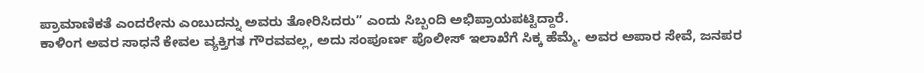ಪ್ರಾಮಾಣಿಕತೆ ಎಂದರೇನು ಎಂಬುದನ್ನು ಅವರು ತೋರಿಸಿದರು” ಎಂದು ಸಿಬ್ಬಂದಿ ಅಭಿಪ್ರಾಯಪಟ್ಟಿದ್ದಾರೆ.
ಕಾಳಿಂಗ ಅವರ ಸಾಧನೆ ಕೇವಲ ವ್ಯಕ್ತಿಗತ ಗೌರವವಲ್ಲ, ಅದು ಸಂಪೂರ್ಣ ಪೊಲೀಸ್ ಇಲಾಖೆಗೆ ಸಿಕ್ಕ ಹೆಮ್ಮೆ. ಅವರ ಅಪಾರ ಸೇವೆ, ಜನಪರ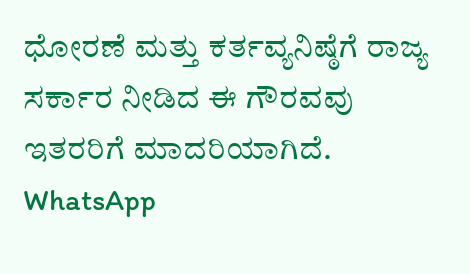ಧೋರಣೆ ಮತ್ತು ಕರ್ತವ್ಯನಿಷ್ಠೆಗೆ ರಾಜ್ಯ ಸರ್ಕಾರ ನೀಡಿದ ಈ ಗೌರವವು ಇತರರಿಗೆ ಮಾದರಿಯಾಗಿದೆ.
WhatsApp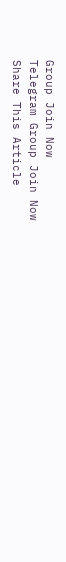Group Join Now
Telegram Group Join Now
Share This Article